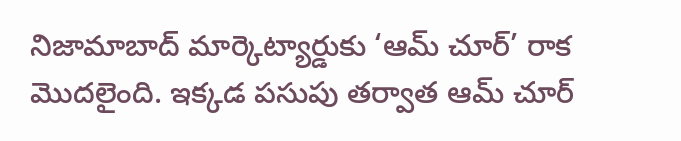నిజామాబాద్ మార్కెట్యార్డుకు ‘ఆమ్ చూర్’ రాక మొదలైంది. ఇక్కడ పసుపు తర్వాత ఆమ్ చూర్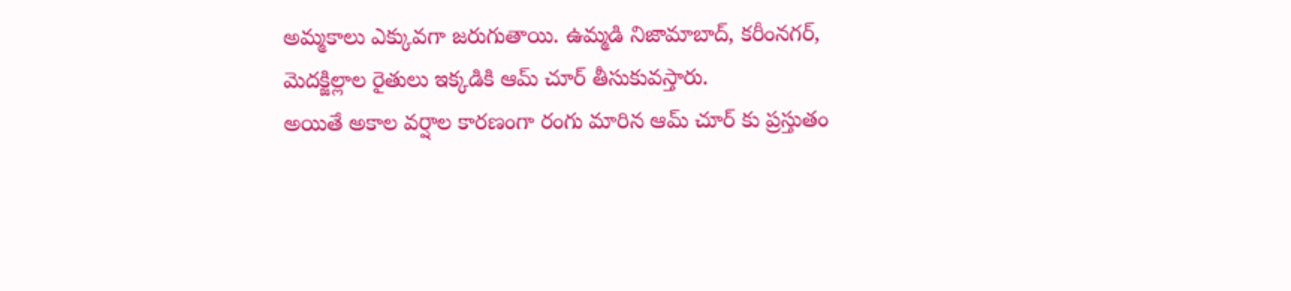అమ్మకాలు ఎక్కువగా జరుగుతాయి. ఉమ్మడి నిజామాబాద్, కరీంనగర్, మెదక్జిల్లాల రైతులు ఇక్కడికి ఆమ్ చూర్ తీసుకువస్తారు.
అయితే అకాల వర్షాల కారణంగా రంగు మారిన ఆమ్ చూర్ కు ప్రస్తుతం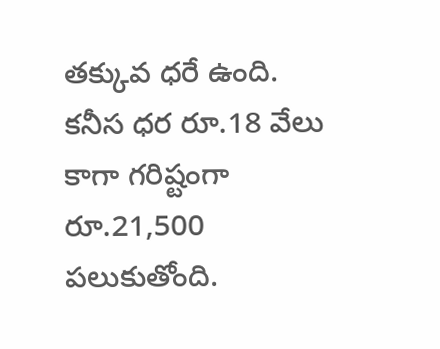తక్కువ ధరే ఉంది. కనీస ధర రూ.18 వేలు కాగా గరిష్టంగా రూ.21,500 పలుకుతోంది.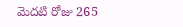మెదటి రోజు 265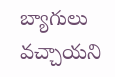బ్యాగులు వచ్చాయని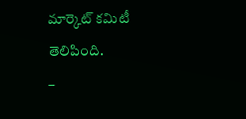మార్కెట్ కమిటీ తెలిపింది.
–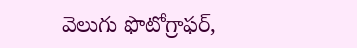వెలుగు ఫొటోగ్రాఫర్,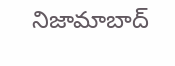నిజామాబాద్